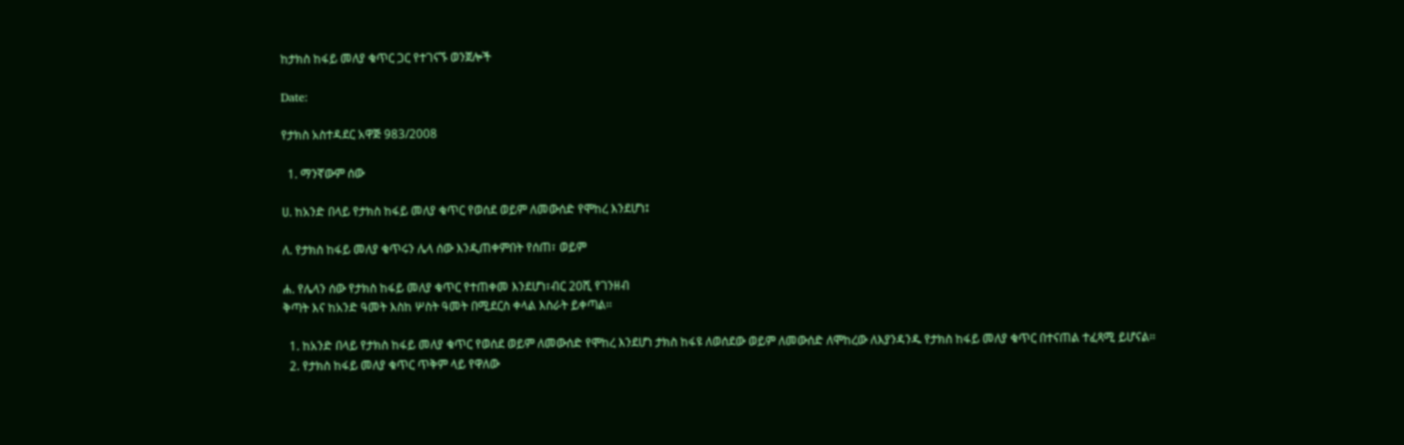ከታክስ ከፋይ መለያ ቁጥር ጋር የተገናኙ ወንጀሎች

Date:

የታክስ አስተዳደር አዋጅ 983/2008

  1. ማንኛውም ሰው

ሀ. ከአንድ በላይ የታክስ ከፋይ መለያ ቁጥር የወሰደ ወይም ለመውሰድ የሞከረ እንደሆነ፤

ለ. የታክስ ከፋይ መለያ ቁጥሩን ሌላ ሰው እንዲጠቀምበት የሰጠ፣ ወይም

ሐ. የሌላን ሰው የታክስ ከፋይ መለያ ቁጥር የተጠቀመ እንደሆነ፣ብር 20ሺ የገንዘብ
ቅጣት እና ከአንድ ዓመት እስከ ሦስት ዓመት በሚደርስ ቀላል እስራት ይቀጣል፡፡

  1. ከአንድ በላይ የታክስ ከፋይ መለያ ቁጥር የወሰደ ወይም ለመውሰድ የሞከረ እንደሆነ ታክስ ከፋዩ ለወሰደው ወይም ለመውሰድ ለሞከረው ለእያንዳንዱ የታክስ ከፋይ መለያ ቁጥር በተናጠል ተፈጻሚ ይሆናል፡፡
  2. የታክስ ከፋይ መለያ ቁጥር ጥቅም ላይ የዋለው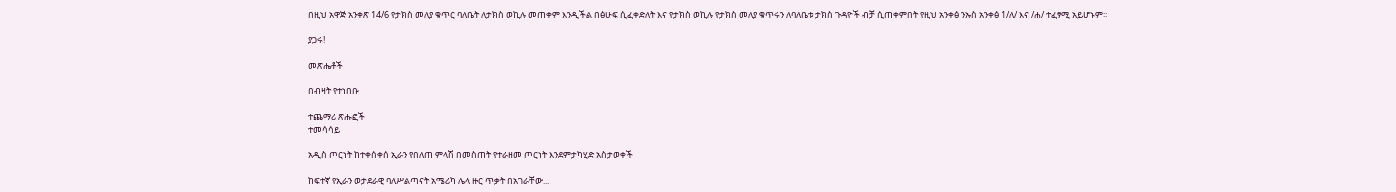በዚህ አዋጅ አንቀጽ 14/6 የታክስ መለያ ቁጥር ባለቤት ለታክስ ወኪሉ መጠቀም እንዲችል በፅሁፍ ሲፈቀድለት እና የታክስ ወኪሉ የታክስ መለያ ቁጥሩን ለባለቤቱ ታክስ ጉዳዮች ብቻ ሲጠቀምበት የዚህ አንቀፅ ንኡስ አንቀፅ 1/ለ/ እና /ሐ/ ተፈፃሚ አይሆኑም፡፡

ያጋሩ!

መጽሔቶች

በብዛት የተነበቡ

ተጨማሪ ጽሑፎች
ተመሳሳይ

አዲስ ጦርነት ከተቀሰቀሰ ኢራን የበለጠ ምላሽ በመስጠት የተራዘመ ጦርነት እንደምታካሂድ አስታወቀች

ከፍተኛ የኢራን ወታደራዊ ባለሥልጣናት አሜሪካ ሌላ ዙር ጥቃት በአገራቸው...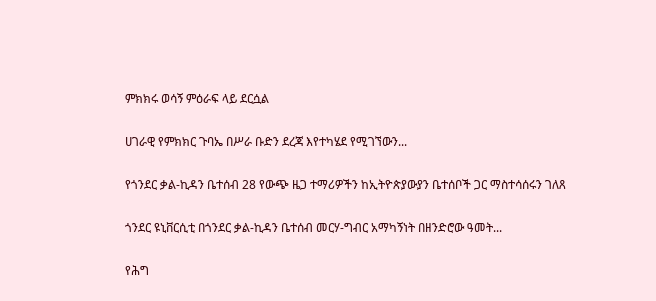ምክክሩ ወሳኝ ምዕራፍ ላይ ደርሷል

ሀገራዊ የምክክር ጉባኤ በሥራ ቡድን ደረጃ እየተካሄደ የሚገኘውን...

የጎንደር ቃል-ኪዳን ቤተሰብ 28 የውጭ ዜጋ ተማሪዎችን ከኢትዮጵያውያን ቤተሰቦች ጋር ማስተሳሰሩን ገለጸ

ጎንደር ዩኒቨርሲቲ በጎንደር ቃል-ኪዳን ቤተሰብ መርሃ-ግብር አማካኝነት በዘንድሮው ዓመት...

የሕግ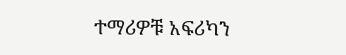ተማሪዎቹ አፍሪካን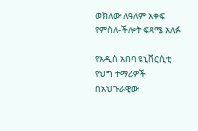ወክለው ለዓለም አቀፍ የምስለ-ችሎት ፍጻሜ አለፉ

የአዲስ አበባ ዩኒቨርሲቲ የህግ ተማሪዎች በአህጉራዊው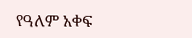የዓለም አቀፍ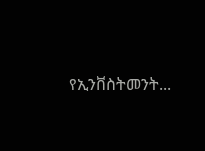የኢንቨስትመንት...